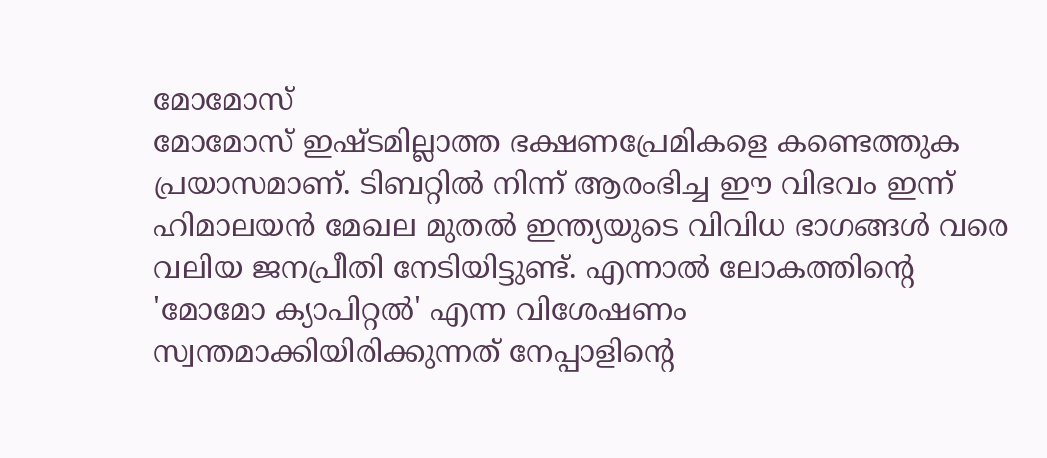മോമോസ്
മോമോസ് ഇഷ്ടമില്ലാത്ത ഭക്ഷണപ്രേമികളെ കണ്ടെത്തുക പ്രയാസമാണ്. ടിബറ്റിൽ നിന്ന് ആരംഭിച്ച ഈ വിഭവം ഇന്ന് ഹിമാലയൻ മേഖല മുതൽ ഇന്ത്യയുടെ വിവിധ ഭാഗങ്ങൾ വരെ വലിയ ജനപ്രീതി നേടിയിട്ടുണ്ട്. എന്നാൽ ലോകത്തിന്റെ 'മോമോ ക്യാപിറ്റൽ' എന്ന വിശേഷണം സ്വന്തമാക്കിയിരിക്കുന്നത് നേപ്പാളിന്റെ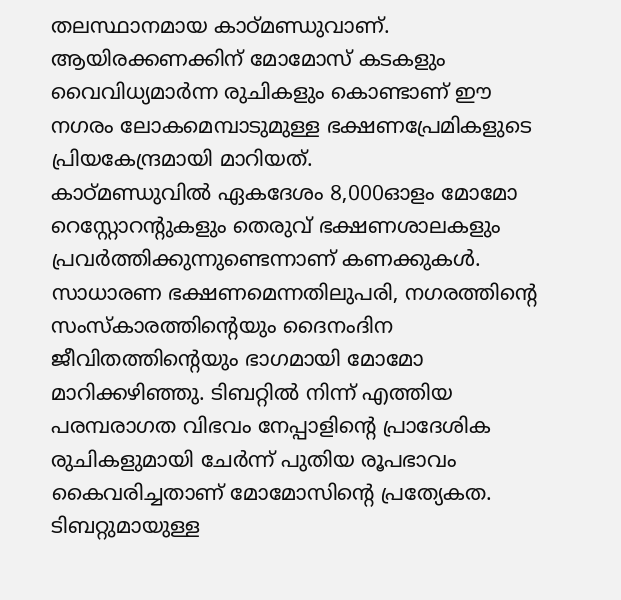തലസ്ഥാനമായ കാഠ്മണ്ഡുവാണ്. ആയിരക്കണക്കിന് മോമോസ് കടകളും വൈവിധ്യമാർന്ന രുചികളും കൊണ്ടാണ് ഈ നഗരം ലോകമെമ്പാടുമുള്ള ഭക്ഷണപ്രേമികളുടെ പ്രിയകേന്ദ്രമായി മാറിയത്.
കാഠ്മണ്ഡുവിൽ ഏകദേശം 8,000ഓളം മോമോ റെസ്റ്റോറന്റുകളും തെരുവ് ഭക്ഷണശാലകളും പ്രവർത്തിക്കുന്നുണ്ടെന്നാണ് കണക്കുകൾ. സാധാരണ ഭക്ഷണമെന്നതിലുപരി, നഗരത്തിന്റെ സംസ്കാരത്തിന്റെയും ദൈനംദിന ജീവിതത്തിന്റെയും ഭാഗമായി മോമോ മാറിക്കഴിഞ്ഞു. ടിബറ്റിൽ നിന്ന് എത്തിയ പരമ്പരാഗത വിഭവം നേപ്പാളിന്റെ പ്രാദേശിക രുചികളുമായി ചേർന്ന് പുതിയ രൂപഭാവം കൈവരിച്ചതാണ് മോമോസിന്റെ പ്രത്യേകത.
ടിബറ്റുമായുള്ള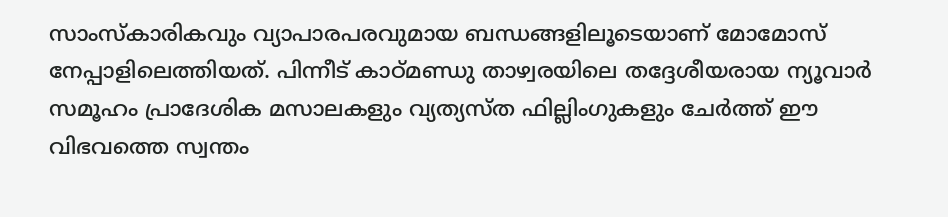സാംസ്കാരികവും വ്യാപാരപരവുമായ ബന്ധങ്ങളിലൂടെയാണ് മോമോസ് നേപ്പാളിലെത്തിയത്. പിന്നീട് കാഠ്മണ്ഡു താഴ്വരയിലെ തദ്ദേശീയരായ ന്യൂവാർ സമൂഹം പ്രാദേശിക മസാലകളും വ്യത്യസ്ത ഫില്ലിംഗുകളും ചേർത്ത് ഈ വിഭവത്തെ സ്വന്തം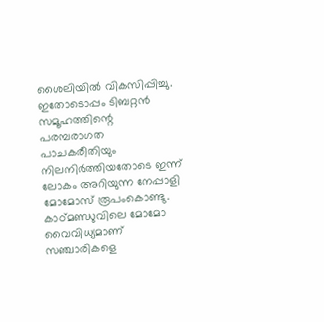ശൈലിയിൽ വികസിപ്പിച്ചു. ഇതോടൊപ്പം ടിബറ്റൻ സമൂഹത്തിന്റെ പരമ്പരാഗത പാചകരീതിയും നിലനിർത്തിയതോടെ ഇന്ന് ലോകം അറിയുന്ന നേപ്പാളി മോമോസ് രൂപംകൊണ്ടു.
കാഠ്മണ്ഡുവിലെ മോമോ വൈവിധ്യമാണ് സഞ്ചാരികളെ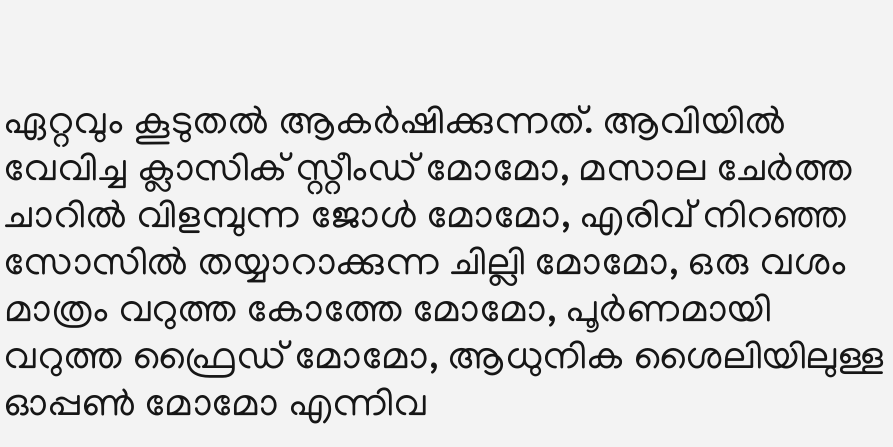ഏറ്റവും കൂടുതൽ ആകർഷിക്കുന്നത്. ആവിയിൽ വേവിച്ച ക്ലാസിക് സ്റ്റീംഡ് മോമോ, മസാല ചേർത്ത ചാറിൽ വിളമ്പുന്ന ജോൾ മോമോ, എരിവ് നിറഞ്ഞ സോസിൽ തയ്യാറാക്കുന്ന ചില്ലി മോമോ, ഒരു വശം മാത്രം വറുത്ത കോത്തേ മോമോ, പൂർണമായി വറുത്ത ഫ്രൈഡ് മോമോ, ആധുനിക ശൈലിയിലുള്ള ഓപ്പൺ മോമോ എന്നിവ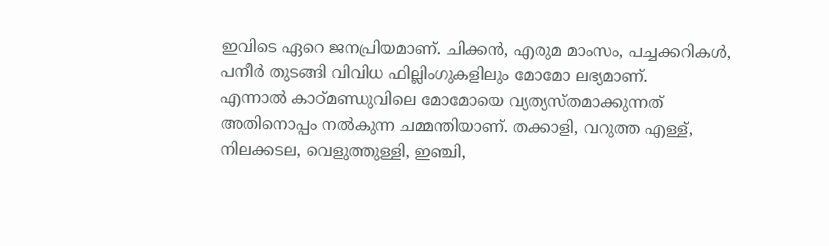ഇവിടെ ഏറെ ജനപ്രിയമാണ്. ചിക്കൻ, എരുമ മാംസം, പച്ചക്കറികൾ, പനീർ തുടങ്ങി വിവിധ ഫില്ലിംഗുകളിലും മോമോ ലഭ്യമാണ്.
എന്നാൽ കാഠ്മണ്ഡുവിലെ മോമോയെ വ്യത്യസ്തമാക്കുന്നത് അതിനൊപ്പം നൽകുന്ന ചമ്മന്തിയാണ്. തക്കാളി, വറുത്ത എള്ള്, നിലക്കടല, വെളുത്തുള്ളി, ഇഞ്ചി,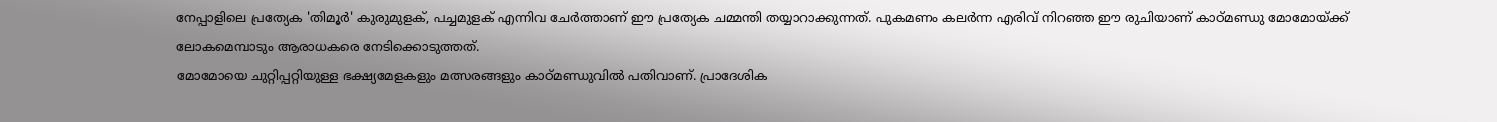നേപ്പാളിലെ പ്രത്യേക 'തിമൂർ' കുരുമുളക്, പച്ചമുളക് എന്നിവ ചേർത്താണ് ഈ പ്രത്യേക ചമ്മന്തി തയ്യാറാക്കുന്നത്. പുകമണം കലർന്ന എരിവ് നിറഞ്ഞ ഈ രുചിയാണ് കാഠ്മണ്ഡു മോമോയ്ക്ക് ലോകമെമ്പാടും ആരാധകരെ നേടിക്കൊടുത്തത്.
മോമോയെ ചുറ്റിപ്പറ്റിയുള്ള ഭക്ഷ്യമേളകളും മത്സരങ്ങളും കാഠ്മണ്ഡുവിൽ പതിവാണ്. പ്രാദേശിക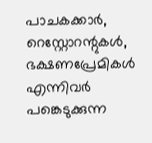പാചകക്കാർ, റെസ്റ്റോറന്റുകൾ, ഭക്ഷണപ്രേമികൾ എന്നിവർ പങ്കെടുക്കുന്ന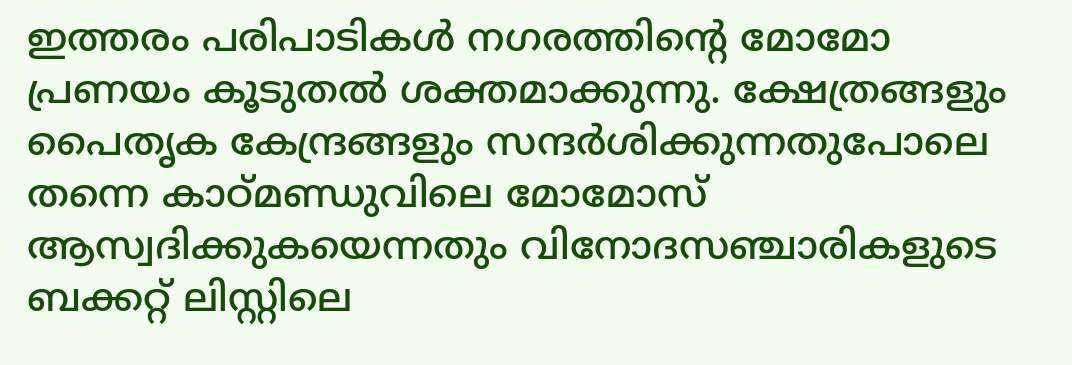ഇത്തരം പരിപാടികൾ നഗരത്തിന്റെ മോമോ പ്രണയം കൂടുതൽ ശക്തമാക്കുന്നു. ക്ഷേത്രങ്ങളും പൈതൃക കേന്ദ്രങ്ങളും സന്ദർശിക്കുന്നതുപോലെ തന്നെ കാഠ്മണ്ഡുവിലെ മോമോസ് ആസ്വദിക്കുകയെന്നതും വിനോദസഞ്ചാരികളുടെ ബക്കറ്റ് ലിസ്റ്റിലെ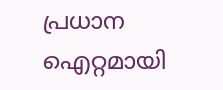പ്രധാന ഐറ്റമായി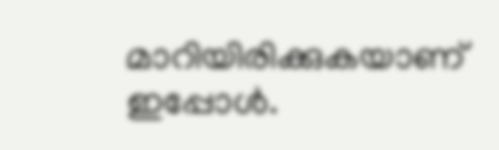മാറിയിരിക്കുകയാണ് ഇപ്പോൾ.